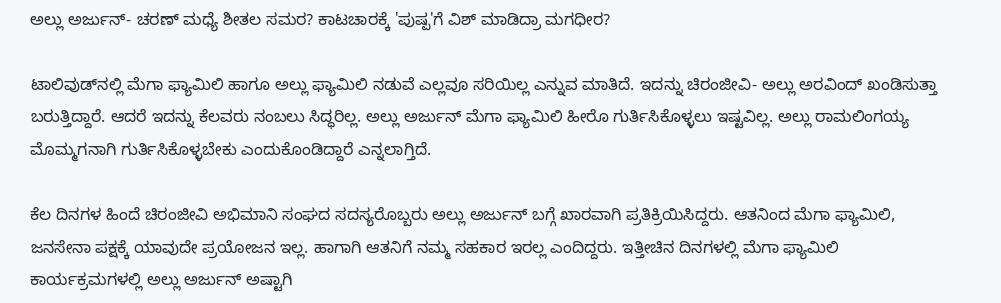ಅಲ್ಲು ಅರ್ಜುನ್- ಚರಣ್‌ ಮಧ್ಯೆ ಶೀತಲ ಸಮರ? ಕಾಟಚಾರಕ್ಕೆ 'ಪುಷ್ಪ'ಗೆ ವಿಶ್ ಮಾಡಿದ್ರಾ ಮಗಧೀರ?

ಟಾಲಿವುಡ್‌ನಲ್ಲಿ ಮೆಗಾ ಫ್ಯಾಮಿಲಿ ಹಾಗೂ ಅಲ್ಲು ಫ್ಯಾಮಿಲಿ ನಡುವೆ ಎಲ್ಲವೂ ಸರಿಯಿಲ್ಲ ಎನ್ನುವ ಮಾತಿದೆ. ಇದನ್ನು ಚಿರಂಜೀವಿ- ಅಲ್ಲು ಅರವಿಂದ್ ಖಂಡಿಸುತ್ತಾ ಬರುತ್ತಿದ್ದಾರೆ. ಆದರೆ ಇದನ್ನು ಕೆಲವರು ನಂಬಲು ಸಿದ್ಧರಿಲ್ಲ. ಅಲ್ಲು ಅರ್ಜುನ್‌ ಮೆಗಾ ಫ್ಯಾಮಿಲಿ ಹೀರೊ ಗುರ್ತಿಸಿಕೊಳ್ಳಲು ಇಷ್ಟವಿಲ್ಲ. ಅಲ್ಲು ರಾಮಲಿಂಗಯ್ಯ ಮೊಮ್ಮಗನಾಗಿ ಗುರ್ತಿಸಿಕೊಳ್ಳಬೇಕು ಎಂದುಕೊಂಡಿದ್ದಾರೆ ಎನ್ನಲಾಗ್ತಿದೆ.

ಕೆಲ ದಿನಗಳ ಹಿಂದೆ ಚಿರಂಜೀವಿ ಅಭಿಮಾನಿ ಸಂಘದ ಸದಸ್ಯರೊಬ್ಬರು ಅಲ್ಲು ಅರ್ಜುನ್ ಬಗ್ಗೆ ಖಾರವಾಗಿ ಪ್ರತಿಕ್ರಿಯಿಸಿದ್ದರು. ಆತನಿಂದ ಮೆಗಾ ಫ್ಯಾಮಿಲಿ, ಜನಸೇನಾ ಪಕ್ಷಕ್ಕೆ ಯಾವುದೇ ಪ್ರಯೋಜನ ಇಲ್ಲ. ಹಾಗಾಗಿ ಆತನಿಗೆ ನಮ್ಮ ಸಹಕಾರ ಇರಲ್ಲ ಎಂದಿದ್ದರು. ಇತ್ತೀಚಿನ ದಿನಗಳಲ್ಲಿ ಮೆಗಾ ಫ್ಯಾಮಿಲಿ ಕಾರ್ಯಕ್ರಮಗಳಲ್ಲಿ ಅಲ್ಲು ಅರ್ಜುನ್ ಅಷ್ಟಾಗಿ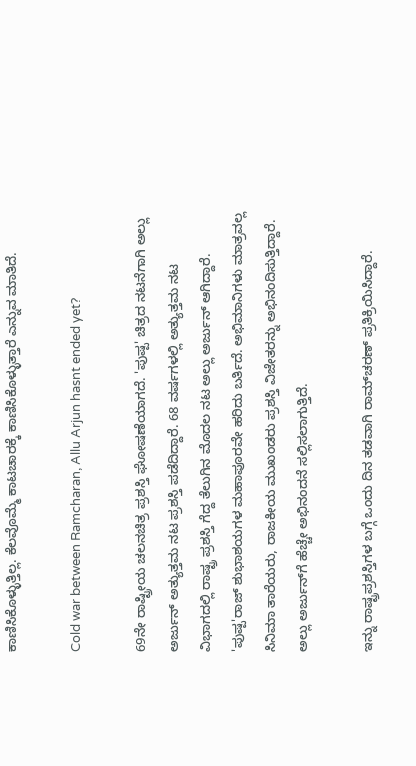ಕಾಣಿಸಿಕೊಳ್ಳುತ್ತಿಲ್ಲ. ಕೆಲವೊಮ್ಮೆ ಕಾಟಚಾರಕ್ಕೆ ಕಾಣಿಸಿಕೊಳ್ಳುತ್ತಾರೆ ಎನ್ನುವ ಮಾತಿದೆ.

Cold war between Ramcharan, Allu Arjun hasnt ended yet?

69ನೇ ರಾಷ್ಟ್ರೀಯ ಚಲನಚಿತ್ರ ಪ್ರಶಸ್ತಿ ಘೋಷಣೆಯಾಗದೆ. 'ಪುಷ್ಪ' ಚಿತ್ರದ ನಟನೆಗಾಗಿ ಅಲ್ಲು ಅರ್ಜುನ್ ಅತ್ಯುತ್ತಮ ನಟ ಪ್ರಶಸ್ತಿ ಪಡೆದಿದ್ದಾರೆ. 68 ವರ್ಷಗಳಲ್ಲಿ ಅತ್ಯುತ್ತಮ ನಟ ವಿಭಾಗದಲ್ಲಿ ರಾಷ್ಟ್ರ ಪ್ರಶಸ್ತಿ ಗೆದ್ದ ತೆಲುಗಿನ ಮೊದಲ ನಟ ಅಲ್ಲು ಅರ್ಜುನ್ ಆಗಿದ್ದಾರೆ. 'ಪುಷ್ಪ'ರಾಜ್ ಶುಭಾಶಯಗಳ ಮಹಾಪೂರವೇ ಹರಿದು ಬರ್ತಿದೆ. ಅಭಿಮಾನಿಗಳು ಮಾತ್ರವಲ್ಲ ಸಿನಿಮಾ ತಾರೆಯರು, ರಾಜಕೀಯ ಮುಖಂಡರು ಪ್ರಶಸ್ತಿ ವಿಜೇತರನ್ನು ಅಭಿನಂದಿಸುತ್ತಿದ್ದಾರೆ. ಅಲ್ಲು ಅರ್ಜುನ್‌ಗೆ ಹೆಚ್ಚೇ ಅಭಿನಂದನೆ ಸಲ್ಲಿಸಲಾಗುತ್ತಿದೆ.

ಇನ್ನು ರಾಷ್ಟ್ರಪ್ರಶಸ್ತಿಗಳ ಬಗ್ಗೆ ಒಂದು ದಿನ ತಡವಾಗಿ ರಾಮ್‌ಚರಣ್ ಪ್ರತಿಕ್ರಿಯಿಸಿದ್ದಾರೆ.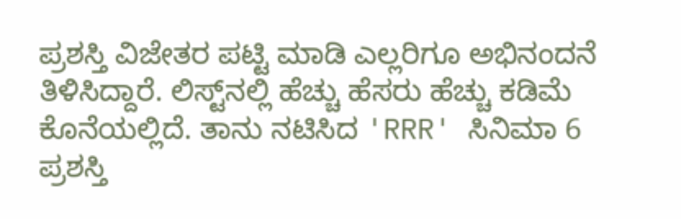ಪ್ರಶಸ್ತಿ ವಿಜೇತರ ಪಟ್ಟಿ ಮಾಡಿ ಎಲ್ಲರಿಗೂ ಅಭಿನಂದನೆ ತಿಳಿಸಿದ್ದಾರೆ. ಲಿಸ್ಟ್‌ನಲ್ಲಿ ಹೆಚ್ಚು ಹೆಸರು ಹೆಚ್ಚು ಕಡಿಮೆ ಕೊನೆಯಲ್ಲಿದೆ. ತಾನು ನಟಿಸಿದ 'RRR' ಸಿನಿಮಾ 6 ಪ್ರಶಸ್ತಿ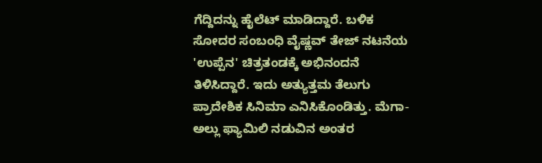ಗೆದ್ದಿದನ್ನು ಹೈಲೆಟ್ ಮಾಡಿದ್ದಾರೆ. ಬಳಿಕ ಸೋದರ ಸಂಬಂಧಿ ವೈಷ್ಣವ್ ತೇಜ್ ನಟನೆಯ 'ಉಪ್ಪೆನ' ಚಿತ್ರತಂಡಕ್ಕೆ ಅಭಿನಂದನೆ ತಿಳಿಸಿದ್ದಾರೆ. ಇದು ಅತ್ಯುತ್ತಮ ತೆಲುಗು ಪ್ರಾದೇಶಿಕ ಸಿನಿಮಾ ಎನಿಸಿಕೊಂಡಿತ್ತು. ಮೆಗಾ-ಅಲ್ಲು ಫ್ಯಾಮಿಲಿ ನಡುವಿನ ಅಂತರ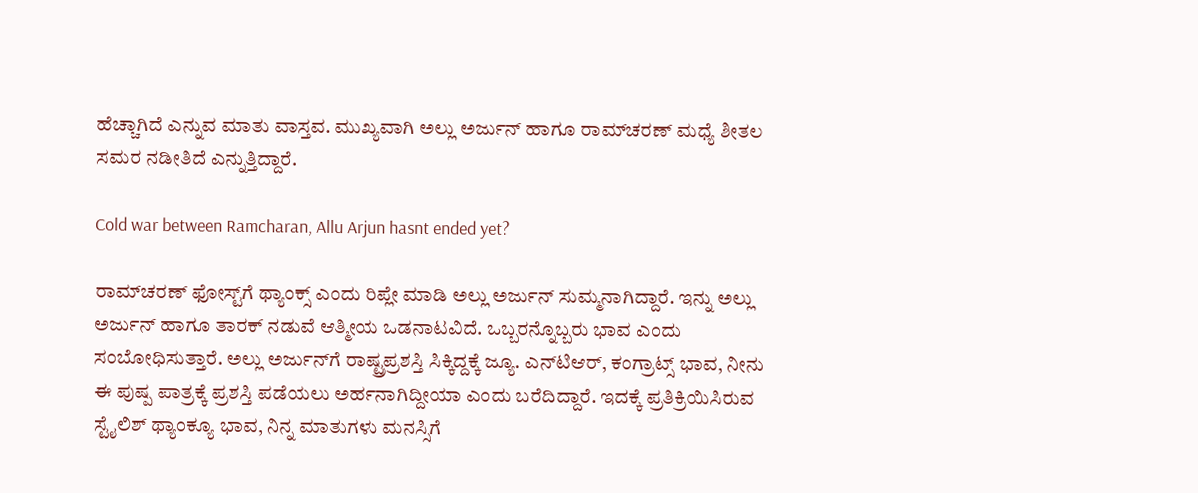ಹೆಚ್ಚಾಗಿದೆ ಎನ್ನುವ ಮಾತು ವಾಸ್ತವ. ಮುಖ್ಯವಾಗಿ ಅಲ್ಲು ಅರ್ಜುನ್ ಹಾಗೂ ರಾಮ್‌ಚರಣ್ ಮಧ್ಯೆ ಶೀತಲ ಸಮರ ನಡೀತಿದೆ ಎನ್ನುತ್ತಿದ್ದಾರೆ.

Cold war between Ramcharan, Allu Arjun hasnt ended yet?

ರಾಮ್‌ಚರಣ್ ಫೋಸ್ಟ್‌ಗೆ ಥ್ಯಾಂಕ್ಸ್ ಎಂದು ರಿಪ್ಲೇ ಮಾಡಿ ಅಲ್ಲು ಅರ್ಜುನ್ ಸುಮ್ಮನಾಗಿದ್ದಾರೆ. ಇನ್ನು ಅಲ್ಲು ಅರ್ಜುನ್ ಹಾಗೂ ತಾರಕ್ ನಡುವೆ ಆತ್ಮೀಯ ಒಡನಾಟವಿದೆ. ಒಬ್ಬರನ್ನೊಬ್ಬರು ಭಾವ ಎಂದು ಸಂಬೋಧಿಸುತ್ತಾರೆ. ಅಲ್ಲು ಅರ್ಜುನ್‌ಗೆ ರಾಷ್ಟ್ರಪ್ರಶಸ್ತಿ ಸಿಕ್ಕಿದ್ದಕ್ಕೆ ಜ್ಯೂ. ಎನ್‌ಟಿಆರ್, ಕಂಗ್ರಾಟ್ಸ್ ಭಾವ, ನೀನು ಈ ಪುಷ್ಪ ಪಾತ್ರಕ್ಕೆ ಪ್ರಶಸ್ತಿ ಪಡೆಯಲು ಅರ್ಹನಾಗಿದ್ದೀಯಾ ಎಂದು ಬರೆದಿದ್ದಾರೆ. ಇದಕ್ಕೆ ಪ್ರತಿಕ್ರಿಯಿಸಿರುವ ಸ್ಟೈಲಿಶ್ ಥ್ಯಾಂಕ್ಯೂ ಭಾವ, ನಿನ್ನ ಮಾತುಗಳು ಮನಸ್ಸಿಗೆ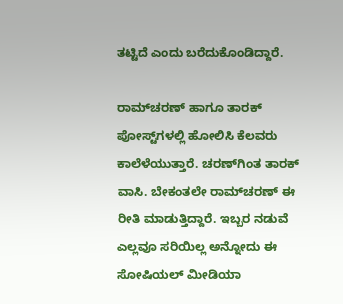ತಟ್ಟಿದೆ ಎಂದು ಬರೆದುಕೊಂಡಿದ್ದಾರೆ.

ರಾಮ್‌ಚರಣ್‌ ಹಾಗೂ ತಾರಕ್ ಪೋಸ್ಟ್‌ಗಳಲ್ಲಿ ಹೋಲಿಸಿ ಕೆಲವರು ಕಾಲೆಳೆಯುತ್ತಾರೆ. ಚರಣ್‌ಗಿಂತ ತಾರಕ್ ವಾಸಿ. ಬೇಕಂತಲೇ ರಾಮ್‌ಚರಣ್ ಈ ರೀತಿ ಮಾಡುತ್ತಿದ್ದಾರೆ. ಇಬ್ಬರ ನಡುವೆ ಎಲ್ಲವೂ ಸರಿಯಿಲ್ಲ ಅನ್ನೋದು ಈ ಸೋಷಿಯಲ್ ಮೀಡಿಯಾ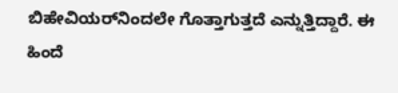ಬಿಹೇವಿಯರ್‌ನಿಂದಲೇ ಗೊತ್ತಾಗುತ್ತದೆ ಎನ್ನುತ್ತಿದ್ದಾರೆ. ಈ ಹಿಂದೆ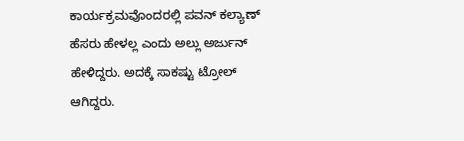ಕಾರ್ಯಕ್ರಮವೊಂದರಲ್ಲಿ ಪವನ್ ಕಲ್ಯಾಣ್ ಹೆಸರು ಹೇಳಲ್ಲ ಎಂದು ಅಲ್ಲು ಅರ್ಜುನ್ ಹೇಳಿದ್ದರು. ಅದಕ್ಕೆ ಸಾಕಷ್ಟು ಟ್ರೋಲ್ ಆಗಿದ್ದರು.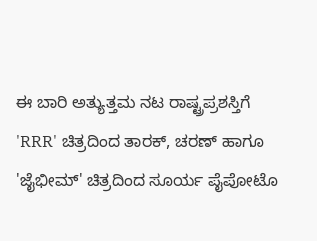ಈ ಬಾರಿ ಅತ್ಯುತ್ತಮ ನಟ ರಾಷ್ಟ್ರಪ್ರಶಸ್ತಿಗೆ 'RRR' ಚಿತ್ರದಿಂದ ತಾರಕ್, ಚರಣ್ ಹಾಗೂ 'ಜೈಭೀಮ್' ಚಿತ್ರದಿಂದ ಸೂರ್ಯ ಪೈಪೋಟೊ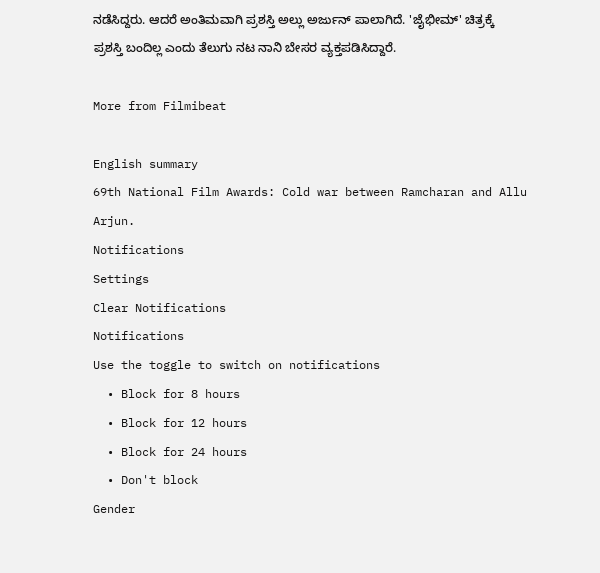ನಡೆಸಿದ್ದರು. ಆದರೆ ಅಂತಿಮವಾಗಿ ಪ್ರಶಸ್ತಿ ಅಲ್ಲು ಅರ್ಜುನ್ ಪಾಲಾಗಿದೆ. 'ಜೈಭೀಮ್' ಚಿತ್ರಕ್ಕೆ ಪ್ರಶಸ್ತಿ ಬಂದಿಲ್ಲ ಎಂದು ತೆಲುಗು ನಟ ನಾನಿ ಬೇಸರ ವ್ಯಕ್ತಪಡಿಸಿದ್ದಾರೆ.

More from Filmibeat

English summary
69th National Film Awards: Cold war between Ramcharan and Allu Arjun.
Notifications
Settings
Clear Notifications
Notifications
Use the toggle to switch on notifications
  • Block for 8 hours
  • Block for 12 hours
  • Block for 24 hours
  • Don't block
Gender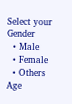Select your Gender
  • Male
  • Female
  • Others
Age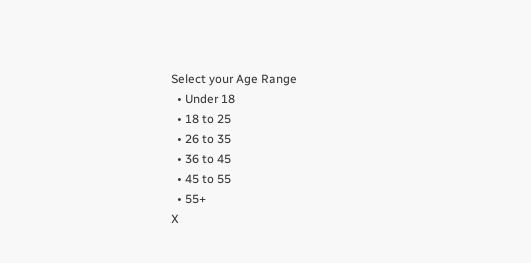Select your Age Range
  • Under 18
  • 18 to 25
  • 26 to 35
  • 36 to 45
  • 45 to 55
  • 55+
X